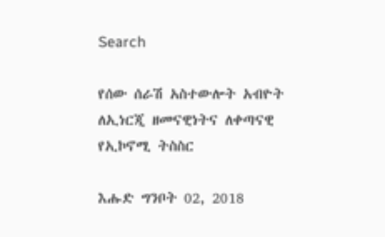Search

የሰው ሰራሽ አስተውሎት አብዮት ለኢነርጂ ዘመናዊነትና ለቀጣናዊ የኢኮኖሚ ትስስር

እሑድ ግንቦት 02, 2018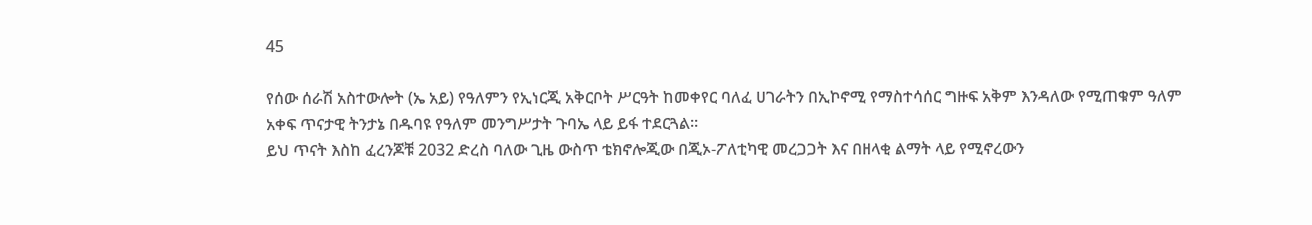45

የሰው ሰራሽ አስተውሎት (ኤ አይ) የዓለምን የኢነርጂ አቅርቦት ሥርዓት ከመቀየር ባለፈ ሀገራትን በኢኮኖሚ የማስተሳሰር ግዙፍ አቅም እንዳለው የሚጠቁም ዓለም አቀፍ ጥናታዊ ትንታኔ በዱባዩ የዓለም መንግሥታት ጉባኤ ላይ ይፋ ተደርጓል።
ይህ ጥናት እስከ ፈረንጆቹ 2032 ድረስ ባለው ጊዜ ውስጥ ቴክኖሎጂው በጂኦ-ፖለቲካዊ መረጋጋት እና በዘላቂ ልማት ላይ የሚኖረውን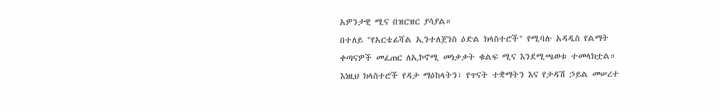አዎንታዊ ሚና በዝርዝር ያሳያል።
በተለይ "የአርቴፊሻል ኢንተለጀንስ ዕድል ክላስተሮች" የሚባሉ አዳዲስ የልማት ቀጣናዎች መፈጠር ለኢኮኖሚ መነቃቃት ቁልፍ ሚና እንደሚጫወቱ ተመላክቷል።
እነዚህ ክላስተሮች የዳታ ማዕከላትን፣ የጥናት ተቋማትን እና የታዳሽ ኃይል መሠረተ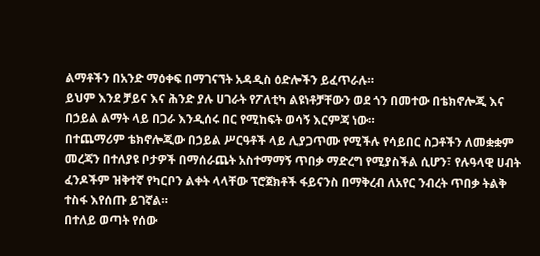ልማቶችን በአንድ ማዕቀፍ በማገናኘት አዳዲስ ዕድሎችን ይፈጥራሉ።
ይህም እንደ ቻይና እና ሕንድ ያሉ ሀገራት የፖለቲካ ልዩነቶቻቸውን ወደ ጎን በመተው በቴክኖሎጂ እና በኃይል ልማት ላይ በጋራ እንዲሰሩ በር የሚከፍት ወሳኝ እርምጃ ነው።
በተጨማሪም ቴክኖሎጂው በኃይል ሥርዓቶች ላይ ሊያጋጥሙ የሚችሉ የሳይበር ስጋቶችን ለመቋቋም መረጃን በተለያዩ ቦታዎች በማሰራጨት አስተማማኝ ጥበቃ ማድረግ የሚያስችል ሲሆን፣ የሉዓላዊ ሀብት ፈንዶችም ዝቅተኛ የካርቦን ልቀት ላላቸው ፕሮጀክቶች ፋይናንስ በማቅረብ ለአየር ንብረት ጥበቃ ትልቅ ተስፋ እየሰጡ ይገኛል።
በተለይ ወጣት የሰው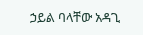ኃይል ባላቸው አዳጊ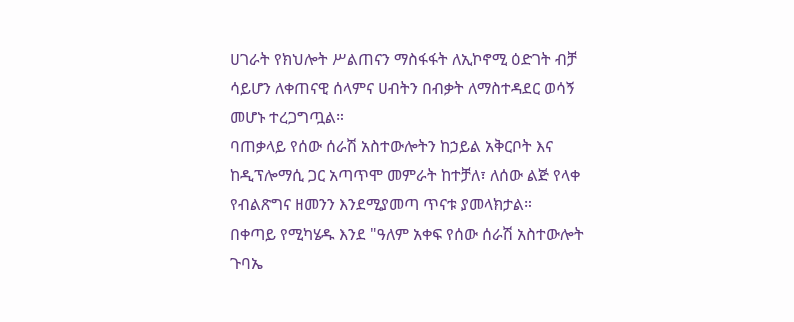ሀገራት የክህሎት ሥልጠናን ማስፋፋት ለኢኮኖሚ ዕድገት ብቻ ሳይሆን ለቀጠናዊ ሰላምና ሀብትን በብቃት ለማስተዳደር ወሳኝ መሆኑ ተረጋግጧል።
ባጠቃላይ የሰው ሰራሽ አስተውሎትን ከኃይል አቅርቦት እና ከዲፕሎማሲ ጋር አጣጥሞ መምራት ከተቻለ፣ ለሰው ልጅ የላቀ የብልጽግና ዘመንን እንደሚያመጣ ጥናቱ ያመላክታል።
በቀጣይ የሚካሄዱ እንደ "ዓለም አቀፍ የሰው ሰራሽ አስተውሎት ጉባኤ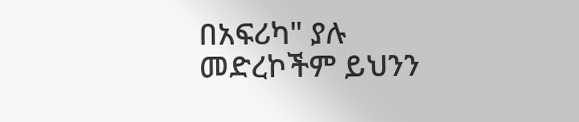በአፍሪካ" ያሉ መድረኮችም ይህንን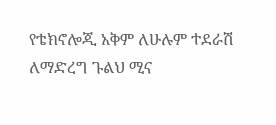የቴክኖሎጂ አቅም ለሁሉም ተደራሽ ለማድረግ ጉልህ ሚና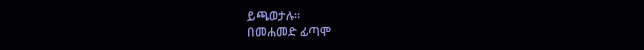ይጫወታሉ።
በመሐመድ ፊጣሞ